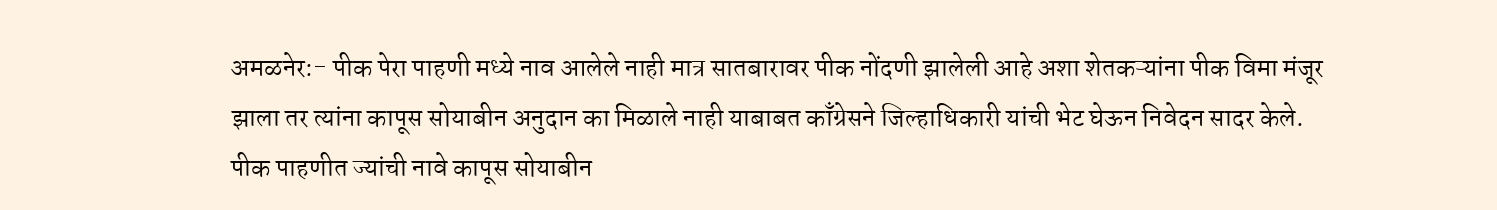अमळनेर:- पीक पेरा पाहणी मध्ये नाव आलेले नाही मात्र सातबारावर पीक नोंदणी झालेली आहे अशा शेतकऱ्यांना पीक विमा मंजूर झाला तर त्यांना कापूस सोयाबीन अनुदान का मिळाले नाही याबाबत काँग्रेसने जिल्हाधिकारी यांची भेट घेऊन निवेदन सादर केले.
पीक पाहणीत ज्यांची नावे कापूस सोयाबीन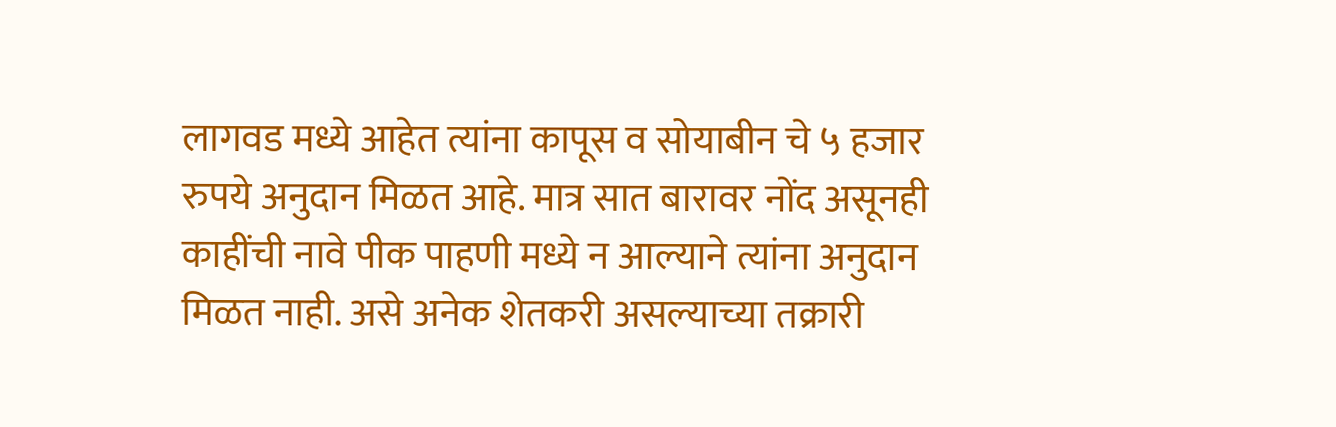लागवड मध्ये आहेत त्यांना कापूस व सोयाबीन चे ५ हजार रुपये अनुदान मिळत आहे. मात्र सात बारावर नोंद असूनही काहींची नावे पीक पाहणी मध्ये न आल्याने त्यांना अनुदान मिळत नाही. असे अनेक शेतकरी असल्याच्या तक्रारी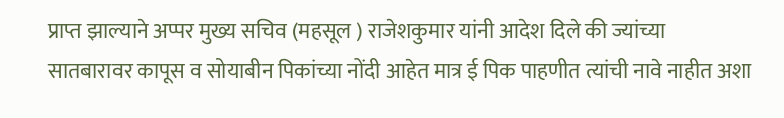प्राप्त झाल्याने अप्पर मुख्य सचिव (महसूल ) राजेशकुमार यांनी आदेश दिले की ज्यांच्या सातबारावर कापूस व सोयाबीन पिकांच्या नोंदी आहेत मात्र ई पिक पाहणीत त्यांची नावे नाहीत अशा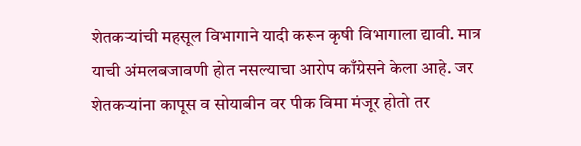शेतकऱ्यांची महसूल विभागाने यादी करून कृषी विभागाला द्यावी. मात्र याची अंमलबजावणी होत नसल्याचा आरोप काँग्रेसने केला आहे. जर शेतकऱ्यांना कापूस व सोयाबीन वर पीक विमा मंजूर होतो तर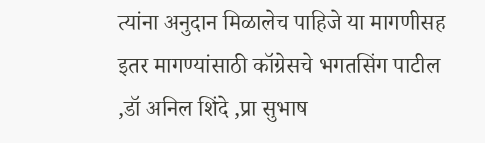त्यांना अनुदान मिळालेच पाहिजे या मागणीसह इतर मागण्यांसाठी कॉग्रेसचे भगतसिंग पाटील ,डॉ अनिल शिंदे ,प्रा सुभाष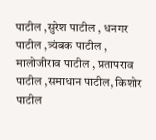पाटील ,सुरेश पाटील , धनगर पाटील ,त्र्यंबक पाटील , मालोजीराव पाटील , प्रतापराव पाटील ,समाधान पाटील, किशोर पाटील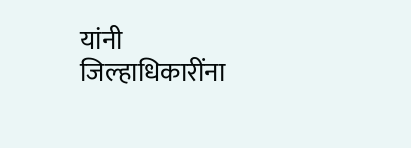यांनी जिल्हाधिकारींना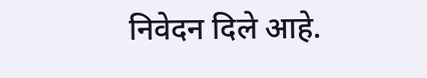निवेदन दिले आहे.